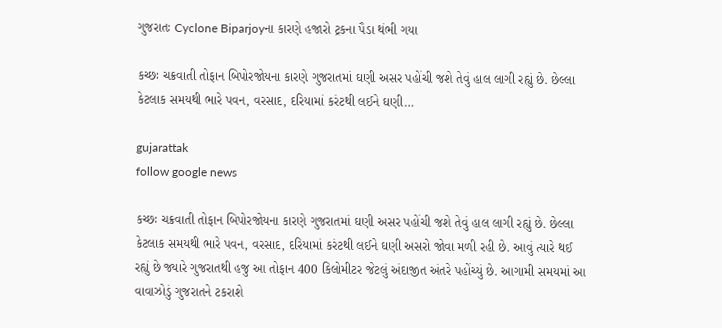ગુજરાતઃ Cyclone Biparjoyના કારણે હજારો ટ્રકના પૈડા થંભી ગયા

કચ્છઃ ચક્રવાતી તોફાન બિપોરજોયના કારણે ગુજરાતમાં ઘણી અસર પહોંચી જશે તેવું હાલ લાગી રહ્યું છે. છેલ્લા કેટલાક સમયથી ભારે પવન, વરસાદ, દરિયામાં કરંટથી લઈને ઘણી…

gujarattak
follow google news

કચ્છઃ ચક્રવાતી તોફાન બિપોરજોયના કારણે ગુજરાતમાં ઘણી અસર પહોંચી જશે તેવું હાલ લાગી રહ્યું છે. છેલ્લા કેટલાક સમયથી ભારે પવન, વરસાદ, દરિયામાં કરંટથી લઈને ઘણી અસરો જોવા મળી રહી છે. આવું ત્યારે થઈ રહ્યું છે જ્યારે ગુજરાતથી હજુ આ તોફાન 400 કિલોમીટર જેટલું અંદાજીત અંતરે પહોંચ્યું છે. આગામી સમયમાં આ વાવાઝોડું ગુજરાતને ટકરાશે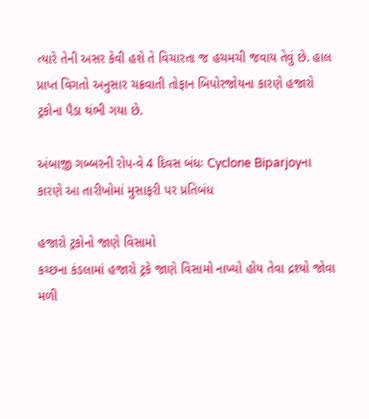ત્યારે તેની અસર કેવી હશે તે વિચારતા જ હચમચી જવાય તેવું છે. હાલ પ્રાપ્ત વિગતો અનુસાર ચક્રવાતી તોફાન બિપોરજોયના કારણે હજારો ટ્રકોના પૈડા થંભી ગયા છે.

અંબાજી ગબ્બરની રોપ-વે 4 દિવસ બંધઃ Cyclone Biparjoyના કારણે આ તારીખોમાં મુસાફરી પર પ્રતિબંધ

હજારો ટ્રકોનો જાણે વિસામો
કચ્છના કંડલામાં હજારો ટ્રકે જાણે વિસામો નાખ્યો હોય તેવા દ્રશ્યો જોવા મળી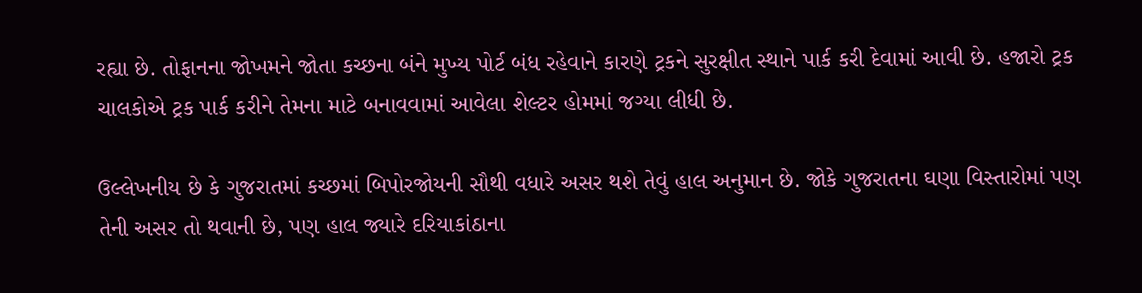રહ્યા છે. તોફાનના જોખમને જોતા કચ્છના બંને મુખ્ય પોર્ટ બંધ રહેવાને કારણે ટ્રકને સુરક્ષીત સ્થાને પાર્ક કરી દેવામાં આવી છે. હજારો ટ્રક ચાલકોએ ટ્રક પાર્ક કરીને તેમના માટે બનાવવામાં આવેલા શેલ્ટર હોમમાં જગ્યા લીધી છે.

ઉલ્લેખનીય છે કે ગુજરાતમાં કચ્છમાં બિપોરજોયની સૌથી વધારે અસર થશે તેવું હાલ અનુમાન છે. જોકે ગુજરાતના ઘણા વિસ્તારોમાં પણ તેની અસર તો થવાની છે, પણ હાલ જ્યારે દરિયાકાંઠાના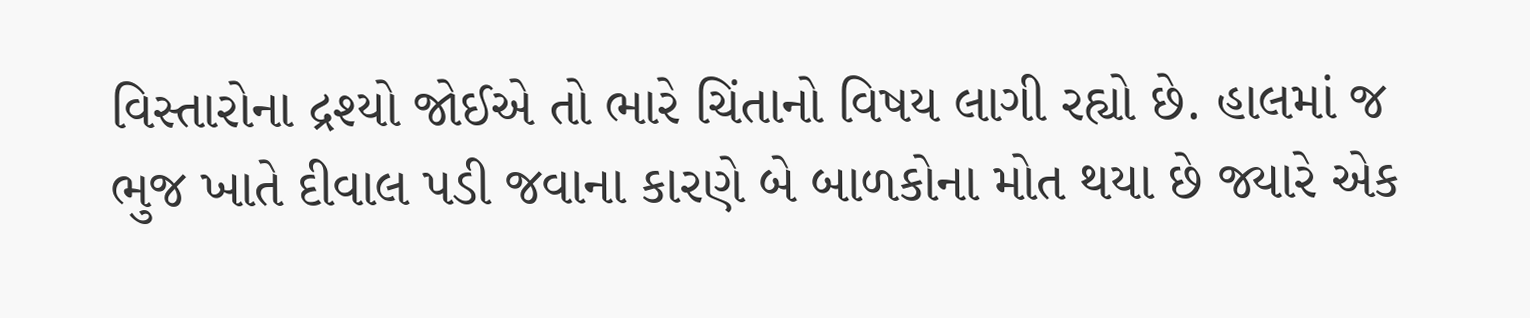વિસ્તારોના દ્રશ્યો જોઈએ તો ભારે ચિંતાનો વિષય લાગી રહ્યો છે. હાલમાં જ ભુજ ખાતે દીવાલ પડી જવાના કારણે બે બાળકોના મોત થયા છે જ્યારે એક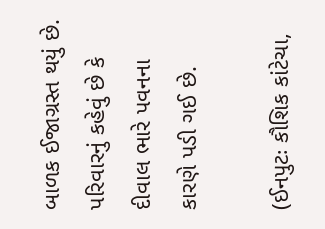બાળક ઈજાગ્રસ્ત થયું છે. પરિવારનું કહેવું છે કે દીવાલ ભારે પવનના કારણે પડી ગઈ છે.

(ઈનપુટઃ કૌશિક કાંટેચા,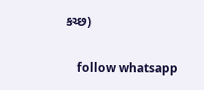કચ્છ)

    follow whatsapp